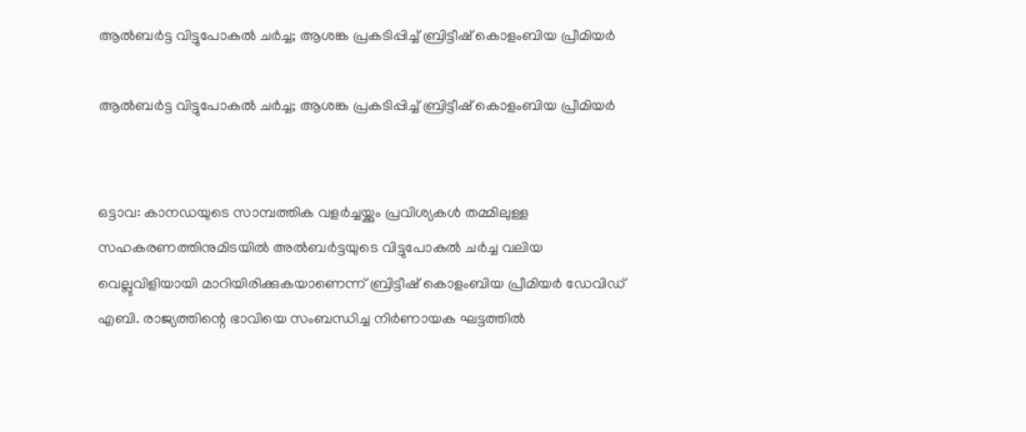ആല്‍ബര്‍ട്ട വിട്ടുപോകല്‍ ചര്‍ച്ച; ആശങ്ക പ്രകടിപ്പിച്ച് ബ്രിട്ടീഷ് കൊളംബിയ പ്രീമിയര്‍

ആല്‍ബര്‍ട്ട വിട്ടുപോകല്‍ ചര്‍ച്ച; ആശങ്ക പ്രകടിപ്പിച്ച് ബ്രിട്ടീഷ് കൊളംബിയ പ്രീമിയര്‍


ഒട്ടാവ: കാനഡയുടെ സാമ്പത്തിക വളര്‍ച്ചയ്ക്കും പ്രവിശ്യകള്‍ തമ്മിലുള്ള സഹകരണത്തിനുമിടയില്‍ അല്‍ബര്‍ട്ടയുടെ വിട്ടുപോകല്‍ ചര്‍ച്ച വലിയ വെല്ലുവിളിയായി മാറിയിരിക്കുകയാണെന്ന് ബ്രിട്ടീഷ് കൊളംബിയ പ്രീമിയര്‍ ഡേവിഡ് എബി. രാജ്യത്തിന്റെ ഭാവിയെ സംബന്ധിച്ച നിര്‍ണായക ഘട്ടത്തില്‍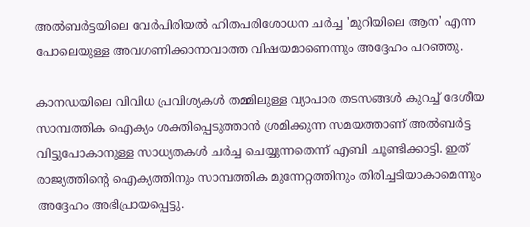അല്‍ബര്‍ട്ടയിലെ വേര്‍പിരിയല്‍ ഹിതപരിശോധന ചര്‍ച്ച 'മുറിയിലെ ആന' എന്ന പോലെയുള്ള അവഗണിക്കാനാവാത്ത വിഷയമാണെന്നും അദ്ദേഹം പറഞ്ഞു.

കാനഡയിലെ വിവിധ പ്രവിശ്യകള്‍ തമ്മിലുള്ള വ്യാപാര തടസങ്ങള്‍ കുറച്ച് ദേശീയ സാമ്പത്തിക ഐക്യം ശക്തിപ്പെടുത്താന്‍ ശ്രമിക്കുന്ന സമയത്താണ് അല്‍ബര്‍ട്ട വിട്ടുപോകാനുള്ള സാധ്യതകള്‍ ചര്‍ച്ച ചെയ്യുന്നതെന്ന് എബി ചൂണ്ടിക്കാട്ടി. ഇത് രാജ്യത്തിന്റെ ഐക്യത്തിനും സാമ്പത്തിക മുന്നേറ്റത്തിനും തിരിച്ചടിയാകാമെന്നും അദ്ദേഹം അഭിപ്രായപ്പെട്ടു.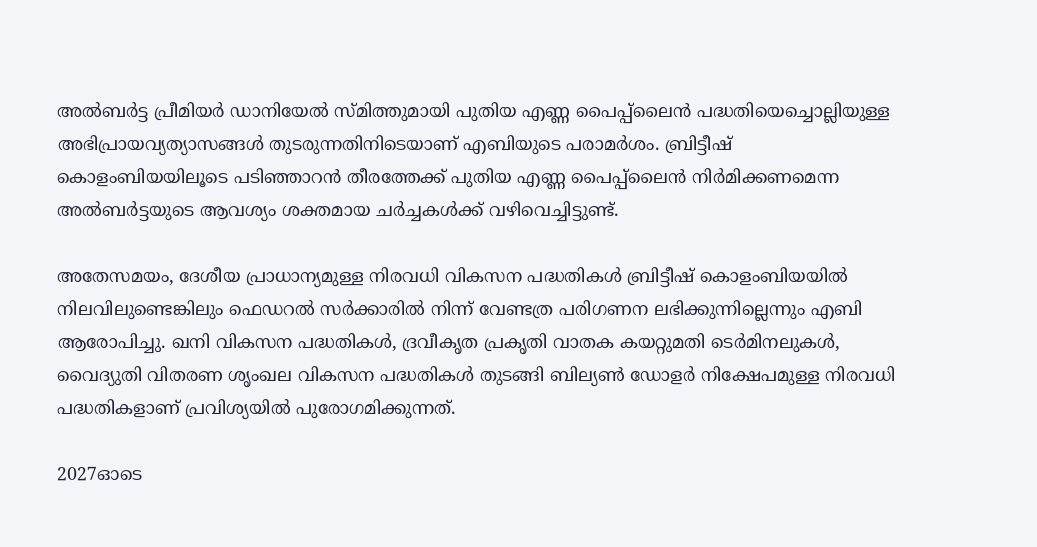അല്‍ബര്‍ട്ട പ്രീമിയര്‍ ഡാനിയേല്‍ സ്മിത്തുമായി പുതിയ എണ്ണ പൈപ്പ്ലൈന്‍ പദ്ധതിയെച്ചൊല്ലിയുള്ള അഭിപ്രായവ്യത്യാസങ്ങള്‍ തുടരുന്നതിനിടെയാണ് എബിയുടെ പരാമര്‍ശം. ബ്രിട്ടീഷ് കൊളംബിയയിലൂടെ പടിഞ്ഞാറന്‍ തീരത്തേക്ക് പുതിയ എണ്ണ പൈപ്പ്ലൈന്‍ നിര്‍മിക്കണമെന്ന അല്‍ബര്‍ട്ടയുടെ ആവശ്യം ശക്തമായ ചര്‍ച്ചകള്‍ക്ക് വഴിവെച്ചിട്ടുണ്ട്.

അതേസമയം, ദേശീയ പ്രാധാന്യമുള്ള നിരവധി വികസന പദ്ധതികള്‍ ബ്രിട്ടീഷ് കൊളംബിയയില്‍ നിലവിലുണ്ടെങ്കിലും ഫെഡറല്‍ സര്‍ക്കാരില്‍ നിന്ന് വേണ്ടത്ര പരിഗണന ലഭിക്കുന്നില്ലെന്നും എബി ആരോപിച്ചു. ഖനി വികസന പദ്ധതികള്‍, ദ്രവീകൃത പ്രകൃതി വാതക കയറ്റുമതി ടെര്‍മിനലുകള്‍, വൈദ്യുതി വിതരണ ശൃംഖല വികസന പദ്ധതികള്‍ തുടങ്ങി ബില്യണ്‍ ഡോളര്‍ നിക്ഷേപമുള്ള നിരവധി പദ്ധതികളാണ് പ്രവിശ്യയില്‍ പുരോഗമിക്കുന്നത്.

2027ഓടെ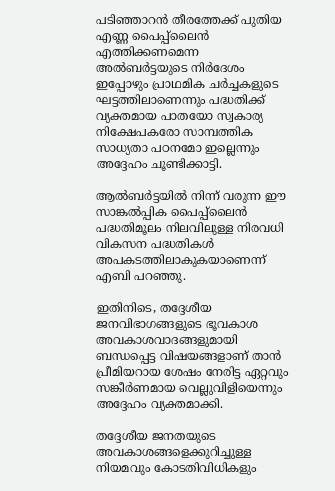പടിഞ്ഞാറന്‍ തീരത്തേക്ക് പുതിയ എണ്ണ പൈപ്പ്ലൈന്‍ എത്തിക്കണമെന്ന അല്‍ബര്‍ട്ടയുടെ നിര്‍ദേശം ഇപ്പോഴും പ്രാഥമിക ചര്‍ച്ചകളുടെ ഘട്ടത്തിലാണെന്നും പദ്ധതിക്ക് വ്യക്തമായ പാതയോ സ്വകാര്യ നിക്ഷേപകരോ സാമ്പത്തിക സാധ്യതാ പഠനമോ ഇല്ലെന്നും അദ്ദേഹം ചൂണ്ടിക്കാട്ടി.

ആല്‍ബര്‍ട്ടയില്‍ നിന്ന് വരുന്ന ഈ സാങ്കല്‍പ്പിക പൈപ്പ്ലൈന്‍ പദ്ധതിമൂലം നിലവിലുള്ള നിരവധി വികസന പദ്ധതികള്‍ അപകടത്തിലാകുകയാണെന്ന് എബി പറഞ്ഞു.

ഇതിനിടെ, തദ്ദേശീയ ജനവിഭാഗങ്ങളുടെ ഭൂവകാശ അവകാശവാദങ്ങളുമായി ബന്ധപ്പെട്ട വിഷയങ്ങളാണ് താന്‍ പ്രീമിയറായ ശേഷം നേരിട്ട ഏറ്റവും സങ്കീര്‍ണമായ വെല്ലുവിളിയെന്നും അദ്ദേഹം വ്യക്തമാക്കി.

തദ്ദേശീയ ജനതയുടെ അവകാശങ്ങളെക്കുറിച്ചുള്ള നിയമവും കോടതിവിധികളും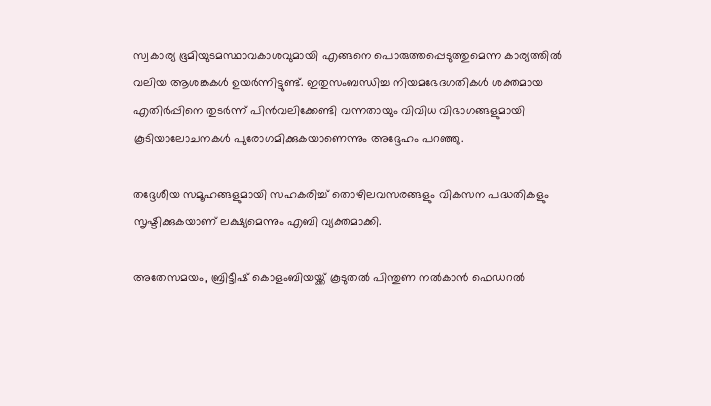സ്വകാര്യ ഭൂമിയുടമസ്ഥാവകാശവുമായി എങ്ങനെ പൊരുത്തപ്പെടുത്തുമെന്ന കാര്യത്തില്‍ വലിയ ആശങ്കകള്‍ ഉയര്‍ന്നിട്ടുണ്ട്. ഇതുസംബന്ധിച്ച നിയമഭേദഗതികള്‍ ശക്തമായ എതിര്‍പ്പിനെ തുടര്‍ന്ന് പിന്‍വലിക്കേണ്ടി വന്നതായും വിവിധ വിഭാഗങ്ങളുമായി കൂടിയാലോചനകള്‍ പുരോഗമിക്കുകയാണെന്നും അദ്ദേഹം പറഞ്ഞു.

തദ്ദേശീയ സമൂഹങ്ങളുമായി സഹകരിച്ച് തൊഴിലവസരങ്ങളും വികസന പദ്ധതികളും സൃഷ്ടിക്കുകയാണ് ലക്ഷ്യമെന്നും എബി വ്യക്തമാക്കി.

അതേസമയം, ബ്രിട്ടീഷ് കൊളംബിയയ്ക്ക് കൂടുതല്‍ പിന്തുണ നല്‍കാന്‍ ഫെഡറല്‍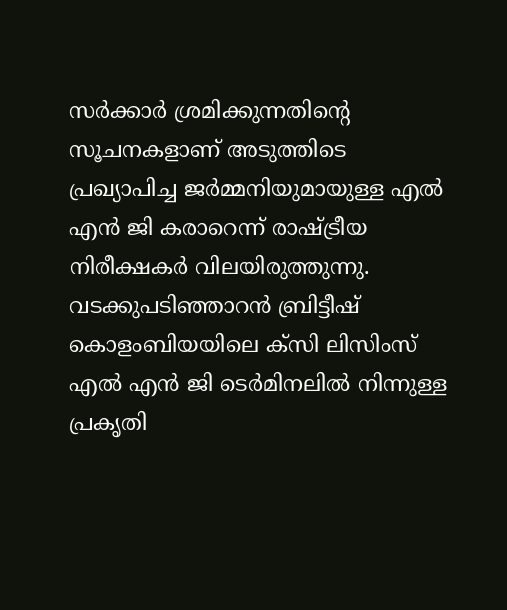സര്‍ക്കാര്‍ ശ്രമിക്കുന്നതിന്റെ സൂചനകളാണ് അടുത്തിടെ പ്രഖ്യാപിച്ച ജര്‍മ്മനിയുമായുള്ള എല്‍ എന്‍ ജി കരാറെന്ന് രാഷ്ട്രീയ നിരീക്ഷകര്‍ വിലയിരുത്തുന്നു. വടക്കുപടിഞ്ഞാറന്‍ ബ്രിട്ടീഷ് കൊളംബിയയിലെ ക്‌സി ലിസിംസ് എല്‍ എന്‍ ജി ടെര്‍മിനലില്‍ നിന്നുള്ള പ്രകൃതി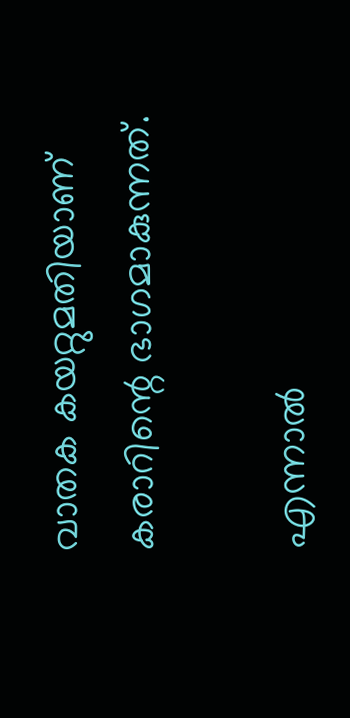വാതക കയറ്റുമതിയാണ് കരാറിന്റെ ഭാഗമാകുന്നത്.

എന്നാല്‍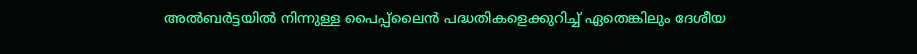അല്‍ബര്‍ട്ടയില്‍ നിന്നുള്ള പൈപ്പ്ലൈന്‍ പദ്ധതികളെക്കുറിച്ച് ഏതെങ്കിലും ദേശീയ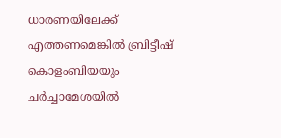ധാരണയിലേക്ക് എത്തണമെങ്കില്‍ ബ്രിട്ടീഷ് കൊളംബിയയും ചര്‍ച്ചാമേശയില്‍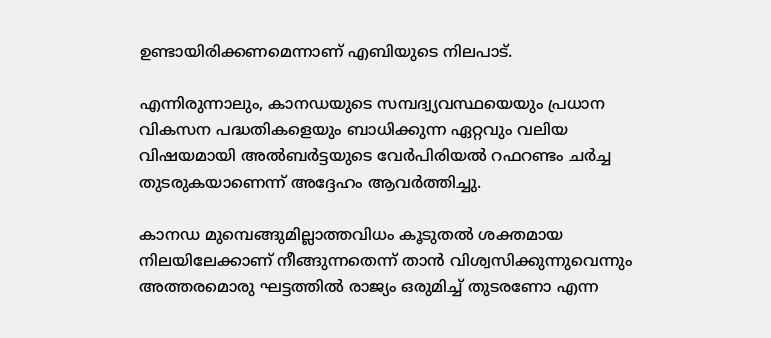ഉണ്ടായിരിക്കണമെന്നാണ് എബിയുടെ നിലപാട്.

എന്നിരുന്നാലും, കാനഡയുടെ സമ്പദ്വ്യവസ്ഥയെയും പ്രധാന വികസന പദ്ധതികളെയും ബാധിക്കുന്ന ഏറ്റവും വലിയ വിഷയമായി അല്‍ബര്‍ട്ടയുടെ വേര്‍പിരിയല്‍ റഫറണ്ടം ചര്‍ച്ച തുടരുകയാണെന്ന് അദ്ദേഹം ആവര്‍ത്തിച്ചു.

കാനഡ മുമ്പെങ്ങുമില്ലാത്തവിധം കൂടുതല്‍ ശക്തമായ നിലയിലേക്കാണ് നീങ്ങുന്നതെന്ന് താന്‍ വിശ്വസിക്കുന്നുവെന്നും അത്തരമൊരു ഘട്ടത്തില്‍ രാജ്യം ഒരുമിച്ച് തുടരണോ എന്ന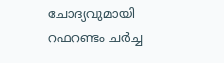ചോദ്യവുമായി റഫറണ്ടം ചര്‍ച്ച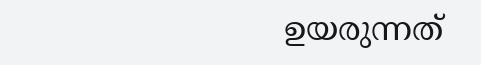ഉയരുന്നത്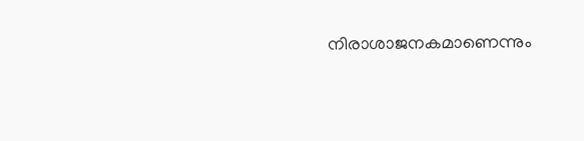നിരാശാജനകമാണെന്നും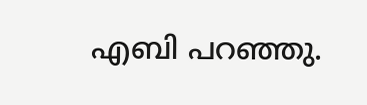എബി പറഞ്ഞു.